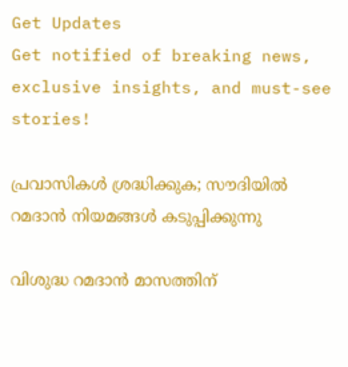Get Updates
Get notified of breaking news, exclusive insights, and must-see stories!

പ്രവാസികൾ ശ്രദ്ധിക്കുക; സൗദിയിൽ റമദാൻ നിയമങ്ങൾ കടുപ്പിക്കുന്നു

വിശുദ്ധ റമദാൻ മാസത്തിന്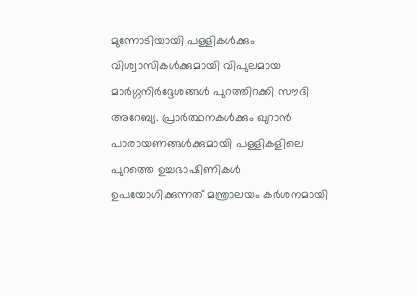മുന്നോടിയായി പള്ളികൾക്കും വിശ്വാസികൾക്കുമായി വിപുലമായ മാർഗ്ഗനിർദ്ദേശങ്ങൾ പുറത്തിറക്കി സൗദി അറേബ്യ. പ്രാർത്ഥനകൾക്കും ഖുറാൻ പാരായണങ്ങൾക്കുമായി പള്ളികളിലെ പുറത്തെ ഉച്ചഭാഷിണികൾ ഉപയോഗിക്കുന്നത് മന്ത്രാലയം കർശനമായി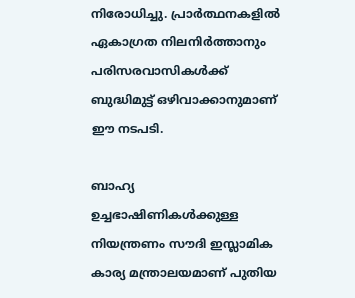നിരോധിച്ചു. പ്രാർത്ഥനകളിൽ ഏകാഗ്രത നിലനിർത്താനും പരിസരവാസികൾക്ക് ബുദ്ധിമുട്ട് ഒഴിവാക്കാനുമാണ് ഈ നടപടി.

ബാഹ്യ ഉച്ചഭാഷിണികൾക്കുള്ള നിയന്ത്രണം സൗദി ഇസ്ലാമിക കാര്യ മന്ത്രാലയമാണ് പുതിയ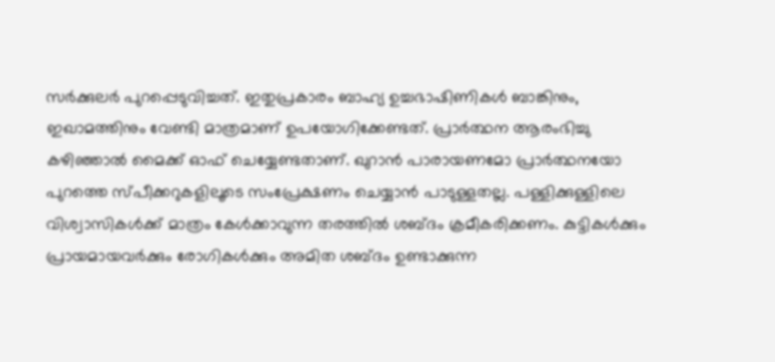സർക്കുലർ പുറപ്പെടുവിച്ചത്. ഇതുപ്രകാരം ബാഹ്യ ഉച്ചഭാഷിണികൾ ബാങ്കിനും, ഇഖാമത്തിനും വേണ്ടി മാത്രമാണ് ഉപയോഗിക്കേണ്ടത്. പ്രാർത്ഥന ആരംഭിച്ചു കഴിഞ്ഞാൽ മൈക്ക് ഓഫ് ചെയ്യേണ്ടതാണ്. ഖുറാൻ പാരായണമോ പ്രാർത്ഥനയോ പുറത്തെ സ്പീക്കറുകളിലൂടെ സംപ്രേക്ഷണം ചെയ്യാൻ പാടുള്ളതല്ല. പള്ളിക്കുള്ളിലെ വിശ്വാസികൾക്ക് മാത്രം കേൾക്കാവുന്ന തരത്തിൽ ശബ്ദം ക്രമീകരിക്കണം. കുട്ടികൾക്കും പ്രായമായവർക്കും രോഗികൾക്കും അമിത ശബ്ദം ഉണ്ടാക്കുന്ന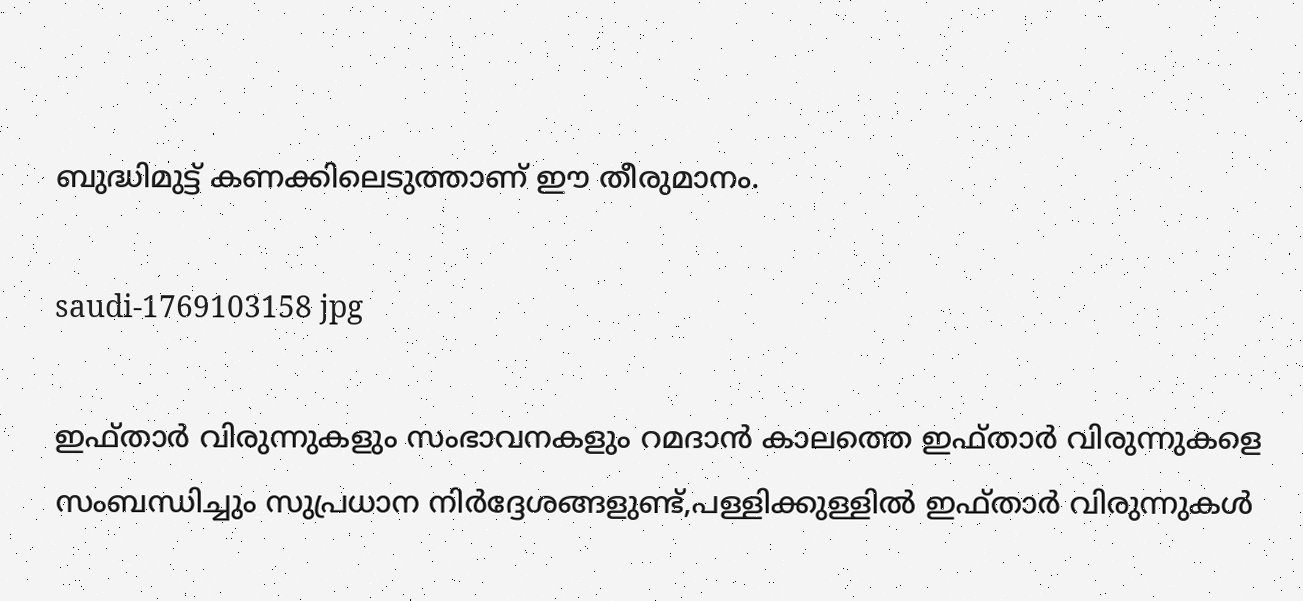ബുദ്ധിമുട്ട് കണക്കിലെടുത്താണ് ഈ തീരുമാനം.

saudi-1769103158 jpg

ഇഫ്താർ വിരുന്നുകളും സംഭാവനകളും റമദാൻ കാലത്തെ ഇഫ്താർ വിരുന്നുകളെ സംബന്ധിച്ചും സുപ്രധാന നിർദ്ദേശങ്ങളുണ്ട്,പള്ളിക്കുള്ളിൽ ഇഫ്താർ വിരുന്നുകൾ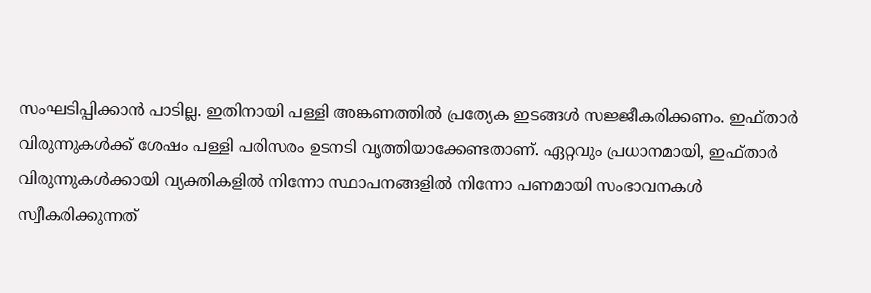സംഘടിപ്പിക്കാൻ പാടില്ല. ഇതിനായി പള്ളി അങ്കണത്തിൽ പ്രത്യേക ഇടങ്ങൾ സജ്ജീകരിക്കണം. ഇഫ്താർ വിരുന്നുകൾക്ക് ശേഷം പള്ളി പരിസരം ഉടനടി വൃത്തിയാക്കേണ്ടതാണ്. ഏറ്റവും പ്രധാനമായി, ഇഫ്താർ വിരുന്നുകൾക്കായി വ്യക്തികളിൽ നിന്നോ സ്ഥാപനങ്ങളിൽ നിന്നോ പണമായി സംഭാവനകൾ സ്വീകരിക്കുന്നത്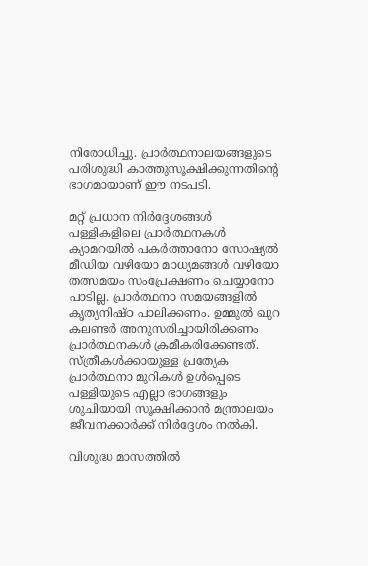നിരോധിച്ചു. പ്രാർത്ഥനാലയങ്ങളുടെ പരിശുദ്ധി കാത്തുസൂക്ഷിക്കുന്നതിന്റെ ഭാഗമായാണ് ഈ നടപടി.

മറ്റ് പ്രധാന നിർദ്ദേശങ്ങൾ
പള്ളികളിലെ പ്രാർത്ഥനകൾ ക്യാമറയിൽ പകർത്താനോ സോഷ്യൽ മീഡിയ വഴിയോ മാധ്യമങ്ങൾ വഴിയോ തത്സമയം സംപ്രേക്ഷണം ചെയ്യാനോ പാടില്ല. പ്രാർത്ഥനാ സമയങ്ങളിൽ കൃത്യനിഷ്ഠ പാലിക്കണം. ഉമ്മുൽ ഖുറ കലണ്ടർ അനുസരിച്ചായിരിക്കണം പ്രാർത്ഥനകൾ ക്രമീകരിക്കേണ്ടത്. സ്ത്രീകൾക്കായുള്ള പ്രത്യേക പ്രാർത്ഥനാ മുറികൾ ഉൾപ്പെടെ പള്ളിയുടെ എല്ലാ ഭാഗങ്ങളും ശുചിയായി സൂക്ഷിക്കാൻ മന്ത്രാലയം ജീവനക്കാർക്ക് നിർദ്ദേശം നൽകി.

വിശുദ്ധ മാസത്തിൽ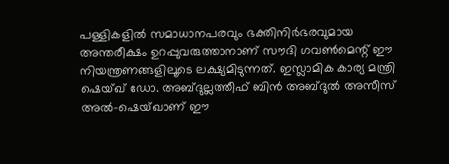പള്ളികളിൽ സമാധാനപരവും ഭക്തിനിർഭരവുമായ അന്തരീക്ഷം ഉറപ്പുവരുത്താനാണ് സൗദി ഗവൺമെന്റ് ഈ നിയന്ത്രണങ്ങളിലൂടെ ലക്ഷ്യമിടുന്നത്. ഇസ്ലാമിക കാര്യ മന്ത്രി ഷെയ്ഖ് ഡോ. അബ്ദുല്ലത്തീഫ് ബിൻ അബ്ദുൽ അസീസ് അൽ-ഷെയ്ഖാണ് ഈ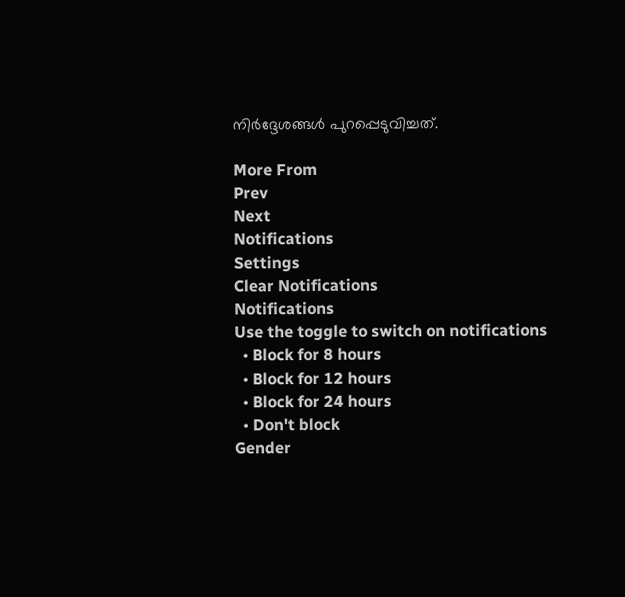നിർദ്ദേശങ്ങൾ പുറപ്പെടുവിച്ചത്.

More From
Prev
Next
Notifications
Settings
Clear Notifications
Notifications
Use the toggle to switch on notifications
  • Block for 8 hours
  • Block for 12 hours
  • Block for 24 hours
  • Don't block
Gender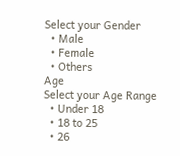Select your Gender
  • Male
  • Female
  • Others
Age
Select your Age Range
  • Under 18
  • 18 to 25
  • 26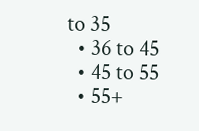to 35
  • 36 to 45
  • 45 to 55
  • 55+